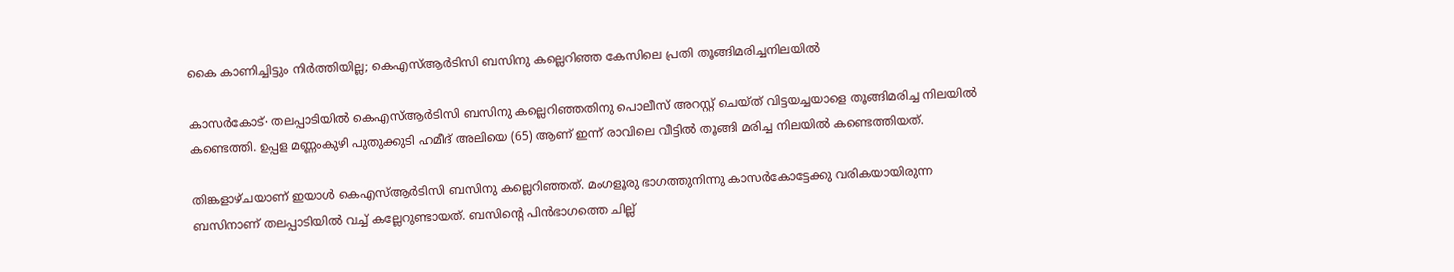കൈ കാണിച്ചിട്ടും നിർത്തിയില്ല; കെഎസ്ആർടിസി ബസിനു കല്ലെറിഞ്ഞ കേസിലെ പ്രതി തൂങ്ങിമരിച്ചനിലയിൽ

കാസർകോട്∙ തലപ്പാടിയിൽ കെഎസ്ആർടിസി ബസിനു കല്ലെറിഞ്ഞതിനു പൊലീസ് അറസ്റ്റ് ചെയ്ത് വിട്ടയച്ചയാളെ തൂങ്ങിമരിച്ച നിലയിൽ കണ്ടെത്തി. ഉപ്പള മണ്ണംകുഴി പുതുക്കുടി ഹമീദ് അലിയെ (65) ആണ് ഇന്ന് രാവിലെ വീട്ടിൽ തൂങ്ങി മരിച്ച നിലയിൽ കണ്ടെത്തിയത്.

തിങ്കളാഴ്ചയാണ് ഇയാൾ കെഎസ്ആർടിസി ബസിനു കല്ലെറിഞ്ഞത്. മംഗളൂരു ഭാഗത്തുനിന്നു കാസർകോട്ടേക്കു വരികയായിരുന്ന ബസിനാണ് തലപ്പാടിയിൽ വച്ച് കല്ലേറുണ്ടായത്. ബസിന്റെ പിൻഭാഗത്തെ ചില്ല്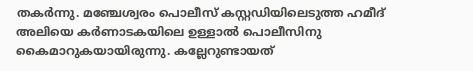തകർന്നു. മഞ്ചേശ്വരം പൊലീസ് കസ്റ്റഡിയിലെടുത്ത ഹമീദ് അലിയെ കർണാടകയിലെ ഉള്ളാൽ പൊലീസിനു കൈമാറുകയായിരുന്നു. കല്ലേറുണ്ടായത്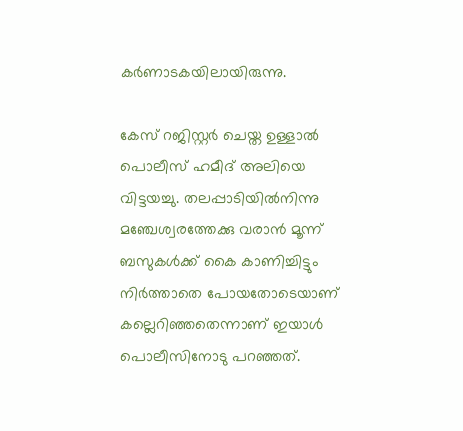കർണാടകയിലായിരുന്നു.

കേസ് റജിസ്റ്റർ ചെയ്ത ഉള്ളാൽ പൊലീസ് ഹമീദ് അലിയെ വിട്ടയച്ചു. തലപ്പാടിയിൽനിന്നു മഞ്ചേശ്വരത്തേക്കു വരാൻ മൂന്ന് ബസുകൾക്ക് കൈ കാണിച്ചിട്ടും നിർത്താതെ പോയതോടെയാണ് കല്ലെറിഞ്ഞതെന്നാണ് ഇയാൾ പൊലീസിനോടു പറഞ്ഞത്.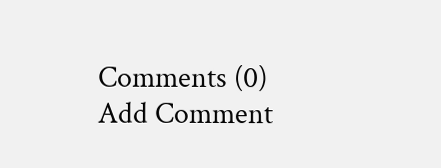Comments (0)
Add Comment